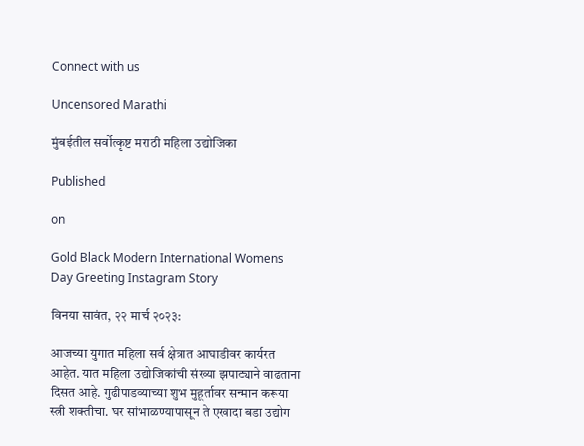Connect with us

Uncensored Marathi

मुंबईतील सर्वोत्कृष्ट मराठी महिला उद्योजिका

Published

on

Gold Black Modern International Womens Day Greeting Instagram Story

विनया सावंत, २२ मार्च २०२३:

आजच्या युगात महिला सर्व क्षेत्रात आघाडीवर कार्यरत आहेत. यात महिला उद्योजिकांची संख्या झपाट्याने वाढताना दिसत आहे. गुढीपाडव्याच्या शुभ मुहूर्तावर सन्मान करूया स्त्री शक्तीचा. घर सांभाळण्यापासून ते एखादा बडा उद्योग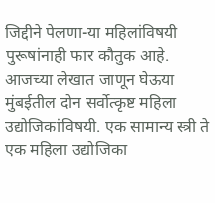जिद्दीने पेलणा-या महिलांविषयी पुरूषांनाही फार कौतुक आहे. आजच्या लेखात जाणून घेऊया मुंबईतील दोन सर्वोत्कृष्ट महिला उद्योजिकांविषयी. एक सामान्य स्त्री ते एक महिला उद्योजिका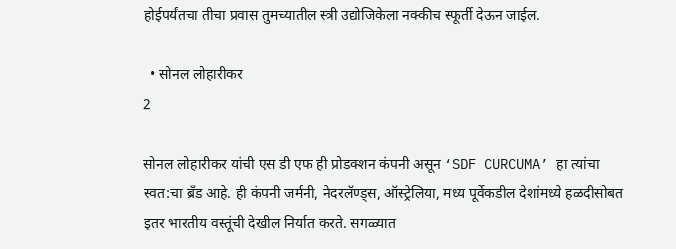होईपर्यंतचा तीचा प्रवास तुमच्यातील स्त्री उद्योजिकेला नक्कीच स्फूर्ती देऊन जाईल.

  • सोनल लोहारीकर
2

सोनल लोहारीकर यांची एस डी एफ ही प्रोडक्शन कंपनी असून ‘SDF CURCUMA’ हा त्यांचा स्वत:चा ब्रॅंड आहे. ही कंपनी जर्मनी, नेदरलॅण्ड्स, ऑस्ट्रेलिया, मध्य पूर्वेकडील देशांमध्ये हळदीसोबत इतर भारतीय वस्तूंची देखील निर्यात करते. सगळ्यात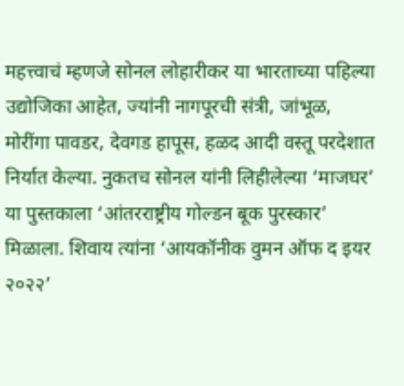महत्त्वाचं म्हणजे सोनल लोहारीकर या भारताच्या पहिल्या उद्योजिका आहेत, ज्यांनी नागपूरची संत्री, जांभूळ, मोरींगा पावडर, देवगड हापूस, हळद आदी वस्तू परदेशात निर्यात केल्या. नुकतच सोनल यांनी लिहीलेल्या ‘माजघर’ या पुस्तकाला ‘आंतरराष्ट्रीय गोल्डन बूक पुरस्कार’ मिळाला. शिवाय त्यांना ‘आयकॉनीक वुमन ऑफ द इयर २०२२’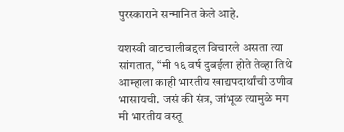पुरस्काराने सन्मानित केले आहे.

यशस्वी वाटचालीबद्दल विचारले असता त्या सांगतात, “मी १६ वर्ष दुबईला होते तेव्हा तिथे आम्हाला काही भारतीय खाद्यपदार्थांची उणीव भासायची. जसं की संत्र, जांभूळ त्यामुळे मग मी भारतीय वस्तू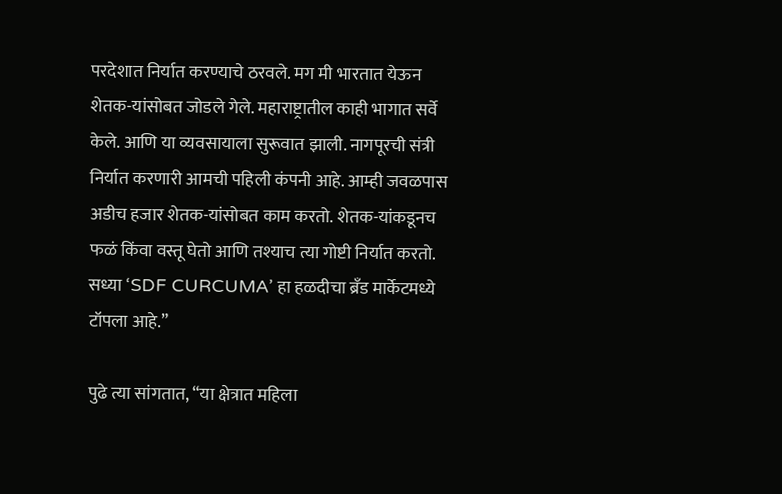परदेशात निर्यात करण्याचे ठरवले. मग मी भारतात येऊन शेतक-यांसोबत जोडले गेले. महाराष्ट्रातील काही भागात सर्वे केले. आणि या व्यवसायाला सुरूवात झाली. नागपूरची संत्री निर्यात करणारी आमची पहिली कंपनी आहे. आम्ही जवळपास अडीच हजार शेतक-यांसोबत काम करतो. शेतक-यांकडूनच फळं किंवा वस्तू घेतो आणि तश्याच त्या गोष्टी निर्यात करतो. सध्या ‘SDF CURCUMA’ हा हळदीचा ब्रॅंड मार्केटमध्ये टॉपला आहे.”

पुढे त्या सांगतात, “या क्षेत्रात महिला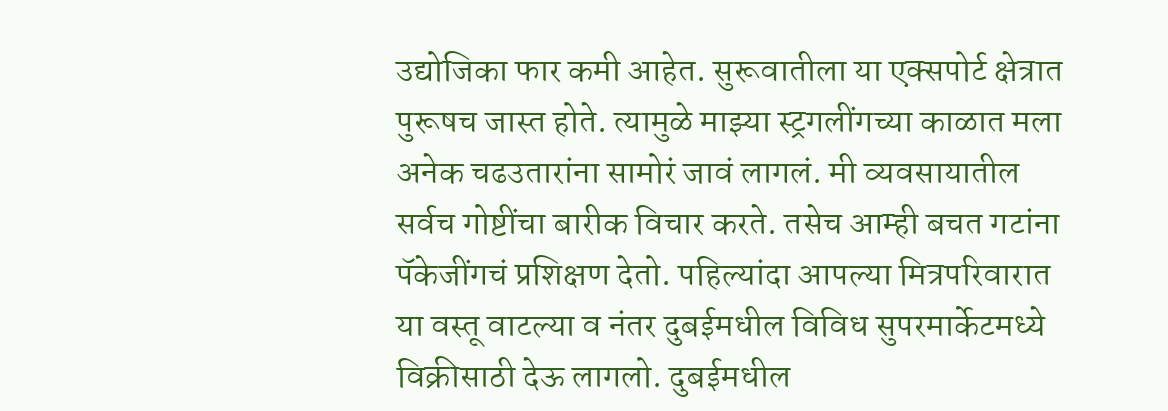उद्योजिका फार कमी आहेत. सुरूवातीला या एक्सपोर्ट क्षेत्रात पुरूषच जास्त होते. त्यामुळे माझ्या स्ट्रगलींगच्या काळात मला अनेक चढउतारांना सामोरं जावं लागलं. मी व्यवसायातील सर्वच गोष्टींचा बारीक विचार करते. तसेच आम्ही बचत गटांना पॅकेजींगचं प्रशिक्षण देतो. पहिल्यांदा आपल्या मित्रपरिवारात या वस्तू वाटल्या व नंतर दुबईमधील विविध सुपरमार्केटमध्ये विक्रीसाठी देऊ लागलो. दुबईमधील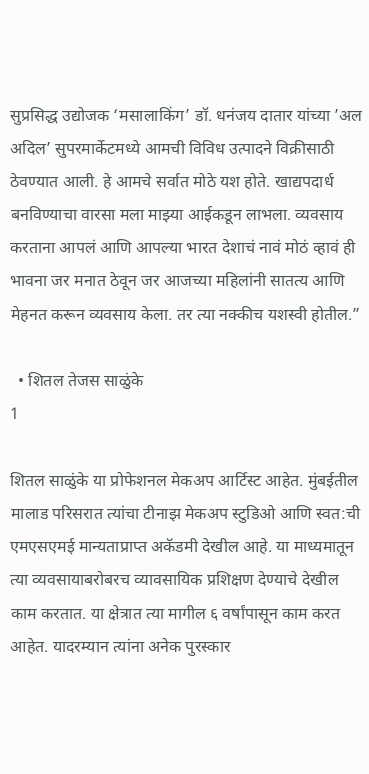सुप्रसिद्ध उद्योजक ‘मसालाकिंग’ डॉ. धनंजय दातार यांच्या ’अल अदिल’ सुपरमार्केटमध्ये आमची विविध उत्पादने विक्रीसाठी ठेवण्यात आली. हे आमचे सर्वात मोठे यश होते. खाद्यपदार्ध बनविण्याचा वारसा मला माझ्या आईकडून लाभला. व्यवसाय करताना आपलं आणि आपल्या भारत देशाचं नावं मोठं व्हावं ही भावना जर मनात ठेवून जर आजच्या महिलांनी सातत्य आणि मेहनत करून व्यवसाय केला. तर त्या नक्कीच यशस्वी होतील.”

  • शितल तेजस साळुंके
1

शितल साळुंके या प्रोफेशनल मेकअप आर्टिस्ट आहेत. मुंबईतील मालाड परिसरात त्यांचा टीनाझ मेकअप स्टुडिओ आणि स्वत:ची एमएसएमई मान्यताप्राप्त अकॅडमी देखील आहे. या माध्यमातून त्या व्यवसायाबरोबरच व्यावसायिक प्रशिक्षण देण्याचे देखील काम करतात. या क्षेत्रात त्या मागील ६ वर्षांपासून काम करत आहेत. यादरम्यान त्यांना अनेक पुरस्कार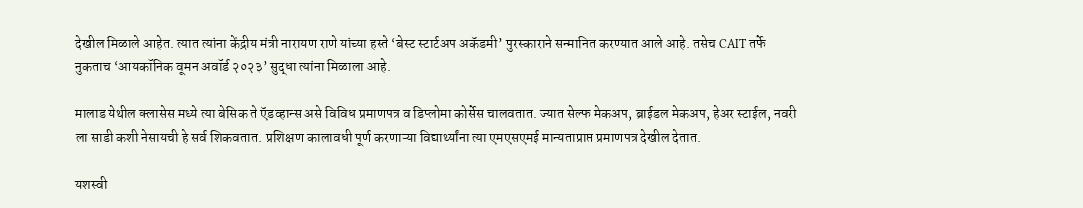देखील मिळाले आहेत. त्यात त्यांना केंद्रीय मंत्री नारायण राणे यांच्या हस्ते ‘बेस्ट स्टार्टअप अकॅडमी’ पुरस्काराने सन्मानित करण्यात आले आहे. तसेच CAIT तर्फे नुकताच ‘आयकॉनिक वूमन अवॉर्ड २०२३’ सुद्धा त्यांना मिळाला आहे.

मालाड येथील क्लासेस मध्ये त्या बेसिक ते ऍडव्हान्स असे विविध प्रमाणपत्र व डिप्लोमा कोर्सेस चालवतात. ज्यात सेल्फ मेकअप, ब्राईडल मेकअप, हेअर स्टाईल, नवरी ला साडी कशी नेसायची हे सर्व शिकवतात. प्रशिक्षण कालावधी पूर्ण करणाऱ्या विद्यार्थ्यांना त्या एमएसएमई मान्यताप्राप्त प्रमाणपत्र देखील देतात.

यशस्वी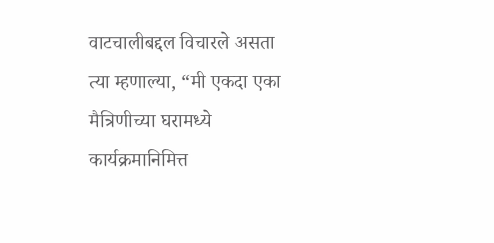वाटचालीबद्दल विचारले असता त्या म्हणाल्या, “मी एकदा एका मैत्रिणीच्या घरामध्ये कार्यक्रमानिमित्त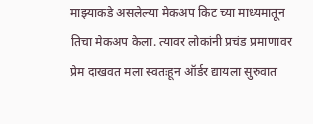माझ्याकडे असलेल्या मेकअप किट च्या माध्यमातून तिचा मेकअप केला. त्यावर लोकांनी प्रचंड प्रमाणावर प्रेम दाखवत मला स्वतःहून ऑर्डर द्यायला सुरुवात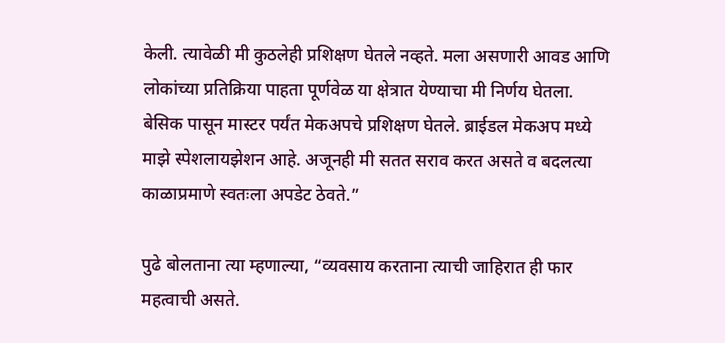केली. त्यावेळी मी कुठलेही प्रशिक्षण घेतले नव्हते. मला असणारी आवड आणि लोकांच्या प्रतिक्रिया पाहता पूर्णवेळ या क्षेत्रात येण्याचा मी निर्णय घेतला. बेसिक पासून मास्टर पर्यंत मेकअपचे प्रशिक्षण घेतले. ब्राईडल मेकअप मध्ये माझे स्पेशलायझेशन आहे. अजूनही मी सतत सराव करत असते व बदलत्या काळाप्रमाणे स्वतःला अपडेट ठेवते.”

पुढे बोलताना त्या म्हणाल्या, “व्यवसाय करताना त्याची जाहिरात ही फार महत्वाची असते.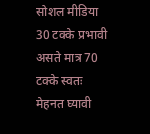सोशल मीडिया 30 टक्के प्रभावी असते मात्र 70 टक्के स्वतः मेहनत घ्यावी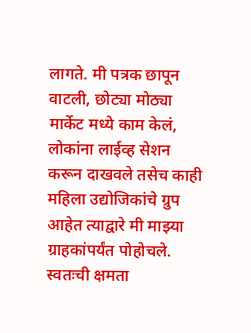लागते. मी पत्रक छापून वाटली, छोट्या मोठ्या मार्केट मध्ये काम केलं, लोकांना लाईव्ह सेशन करून दाखवले तसेच काही महिला उद्योजिकांचे ग्रुप आहेत त्याद्वारे मी माझ्या ग्राहकांपर्यंत पोहोचले. स्वतःची क्षमता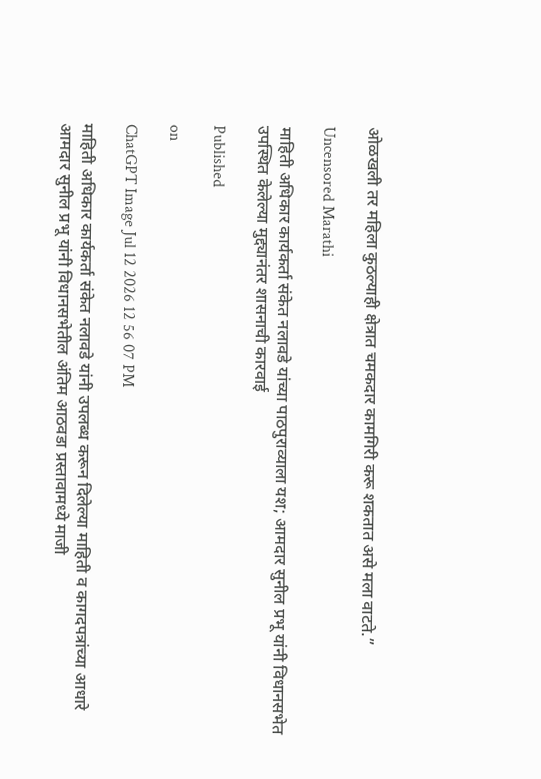ओळखली तर महिला कुठल्याही क्षेत्रात चमकदार कामगिरी करू शकतात असे मला वाटते.”

Uncensored Marathi

माहिती अधिकार कार्यकर्ता संकेत नलावडे यांच्या पाठपुराव्याला यश; आमदार सुनील प्रभू यांनी विधानसभेत उपस्थित केलेल्या मुद्द्यानंतर शासनाची कारवाई

Published

on

ChatGPT Image Jul 12 2026 12 56 07 PM

माहिती अधिकार कार्यकर्ता संकेत नलावडे यांनी उपलब्ध करून दिलेल्या माहिती व कागदपत्रांच्या आधारे आमदार सुनील प्रभू यांनी विधानसभेतील अंतिम आठवडा प्रस्तावामध्ये माजी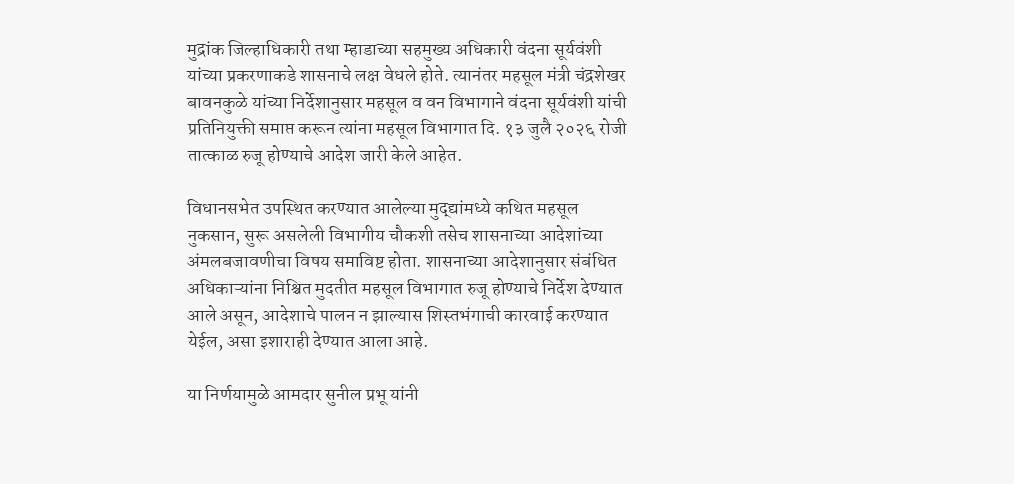मुद्रांक जिल्हाधिकारी तथा म्हाडाच्या सहमुख्य अधिकारी वंदना सूर्यवंशी यांच्या प्रकरणाकडे शासनाचे लक्ष वेधले होते. त्यानंतर महसूल मंत्री चंद्रशेखर बावनकुळे यांच्या निर्देशानुसार महसूल व वन विभागाने वंदना सूर्यवंशी यांची प्रतिनियुक्ती समाप्त करून त्यांना महसूल विभागात दि. १३ जुलै २०२६ रोजी तात्काळ रुजू होण्याचे आदेश जारी केले आहेत.

विधानसभेत उपस्थित करण्यात आलेल्या मुद्द्यांमध्ये कथित महसूल नुकसान, सुरू असलेली विभागीय चौकशी तसेच शासनाच्या आदेशांच्या अंमलबजावणीचा विषय समाविष्ट होता. शासनाच्या आदेशानुसार संबंधित अधिकाऱ्यांना निश्चित मुदतीत महसूल विभागात रुजू होण्याचे निर्देश देण्यात आले असून, आदेशाचे पालन न झाल्यास शिस्तभंगाची कारवाई करण्यात येईल, असा इशाराही देण्यात आला आहे.

या निर्णयामुळे आमदार सुनील प्रभू यांनी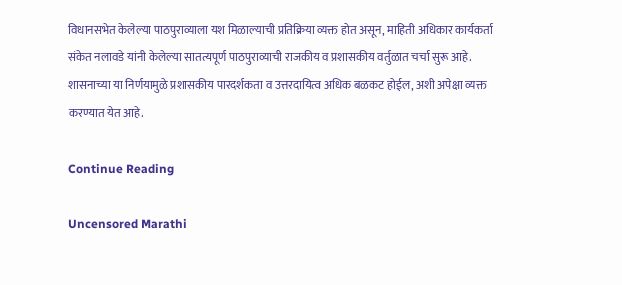विधानसभेत केलेल्या पाठपुराव्याला यश मिळाल्याची प्रतिक्रिया व्यक्त होत असून, माहिती अधिकार कार्यकर्ता संकेत नलावडे यांनी केलेल्या सातत्यपूर्ण पाठपुराव्याची राजकीय व प्रशासकीय वर्तुळात चर्चा सुरू आहे. शासनाच्या या निर्णयामुळे प्रशासकीय पारदर्शकता व उत्तरदायित्व अधिक बळकट होईल, अशी अपेक्षा व्यक्त करण्यात येत आहे.

Continue Reading

Uncensored Marathi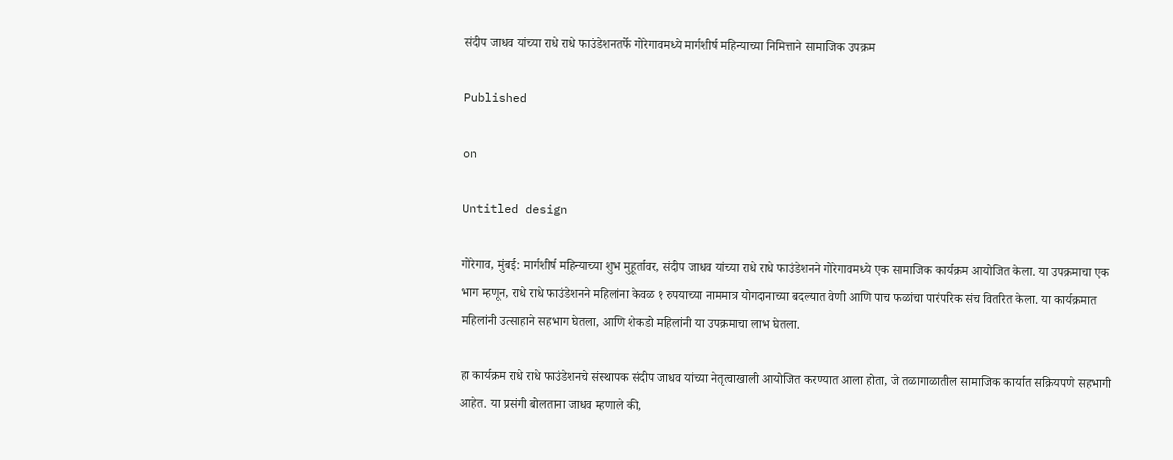संदीप जाधव यांच्या राधे राधे फाउंडेशनतर्फे गोरेगावमध्ये मार्गशीर्ष महिन्याच्या निमित्ताने सामाजिक उपक्रम

Published

on

Untitled design

गोरेगाव, मुंबई: मार्गशीर्ष महिन्याच्या शुभ मुहूर्तावर, संदीप जाधव यांच्या राधे राधे फाउंडेशनने गोरेगावमध्ये एक सामाजिक कार्यक्रम आयोजित केला. या उपक्रमाचा एक भाग म्हणून, राधे राधे फाउंडेशनने महिलांना केवळ १ रुपयाच्या नाममात्र योगदानाच्या बदल्यात वेणी आणि पाच फळांचा पारंपरिक संच वितरित केला. या कार्यक्रमात महिलांनी उत्साहाने सहभाग घेतला, आणि शेकडो महिलांनी या उपक्रमाचा लाभ घेतला.

हा कार्यक्रम राधे राधे फाउंडेशनचे संस्थापक संदीप जाधव यांच्या नेतृत्वाखाली आयोजित करण्यात आला होता, जे तळागाळातील सामाजिक कार्यात सक्रियपणे सहभागी आहेत. या प्रसंगी बोलताना जाधव म्हणाले की,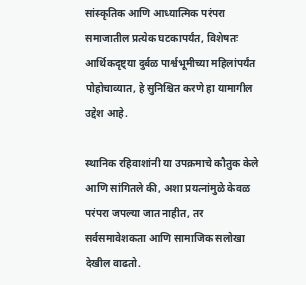सांस्कृतिक आणि आध्यात्मिक परंपरा समाजातील प्रत्येक घटकापर्यंत, विशेषतः आर्थिकदृष्ट्या दुर्बळ पार्श्वभूमीच्या महिलांपर्यंत पोहोचाव्यात, हे सुनिश्चित करणे हा यामागील उद्देश आहे.

स्थानिक रहिवाशांनी या उपक्रमाचे कौतुक केले आणि सांगितले की, अशा प्रयत्नांमुळे केवळ परंपरा जपल्या जात नाहीत, तर सर्वसमावेशकता आणि सामाजिक सलोखा देखील वाढतो.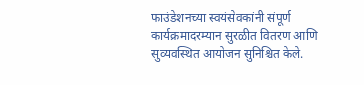फाउंडेशनच्या स्वयंसेवकांनी संपूर्ण कार्यक्रमादरम्यान सुरळीत वितरण आणि सुव्यवस्थित आयोजन सुनिश्चित केले.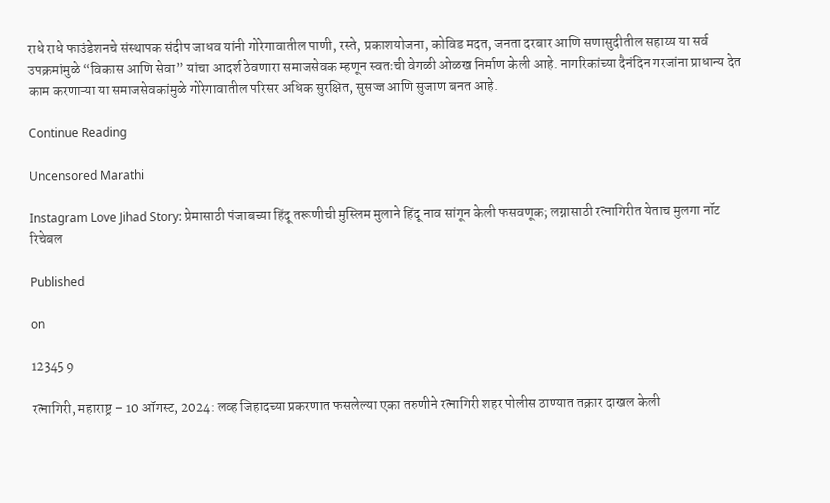राधे राधे फाउंडेशनचे संस्थापक संदीप जाधव यांनी गोरेगावातील पाणी, रस्ते, प्रकाशयोजना, कोविड मदत, जनता दरबार आणि सणासुदीतील सहाय्य या सर्व उपक्रमांमुळे “विकास आणि सेवा” यांचा आदर्श ठेवणारा समाजसेवक म्हणून स्वतःची वेगळी ओळख निर्माण केली आहे. नागरिकांच्या दैनंदिन गरजांना प्राधान्य देत काम करणाऱ्या या समाजसेवकांमुळे गोरेगावातील परिसर अधिक सुरक्षित, सुसज्ज आणि सुजाण बनत आहे.

Continue Reading

Uncensored Marathi

Instagram Love Jihad Story: प्रेमासाठी पंजाबच्या हिंदू तरूणीची मुस्लिम मुलाने हिंदू नाव सांगून केली फसवणूक; लग्नासाठी रत्नागिरीत येताच मुलगा नॉट रिचेबल

Published

on

12345 9

रत्नागिरी, महाराष्ट्र – 10 ऑगस्ट, 2024: लव्ह जिहादच्या प्रकरणात फसलेल्या एका तरुणीने रत्नागिरी शहर पोलीस ठाण्यात तक्रार दाखल केली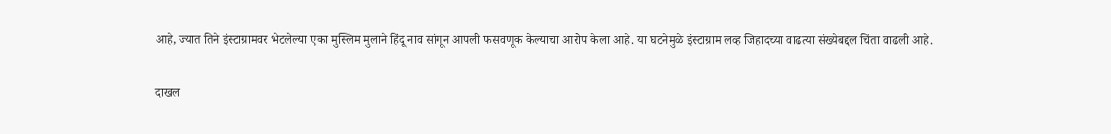आहे, ज्यात तिने इंस्टाग्रामवर भेटलेल्या एका मुस्लिम मुलाने हिंदू नाव सांगून आपली फसवणूक केल्याचा आरोप केला आहे. या घटनेमुळे इंस्टाग्राम लव्ह जिहादच्या वाढत्या संख्येबद्दल चिंता वाढली आहे.

दाखल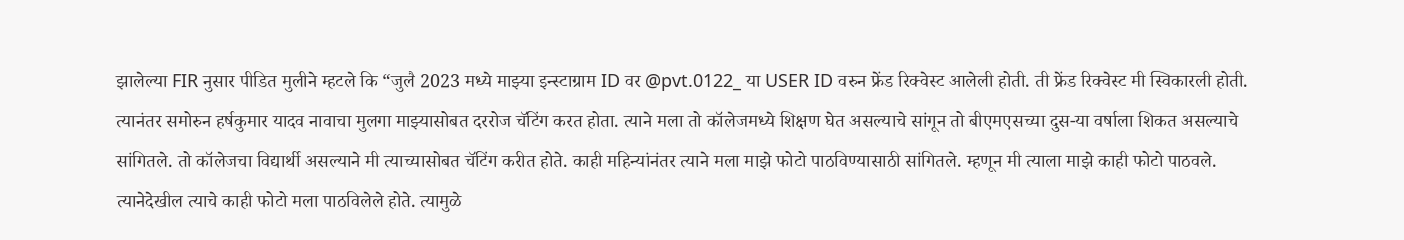झालेल्या FIR नुसार पीडित मुलीने म्हटले कि “जुलै 2023 मध्ये माझ्या इन्स्टाग्राम ID वर @pvt.0122_ या USER ID वरुन फ्रेंड रिक्वेस्ट आलेली होती. ती फ्रेंड रिक्वेस्ट मी स्विकारली होती. त्यानंतर समोरुन हर्षकुमार यादव नावाचा मुलगा माझ्यासोबत दररोज चॅटिंग करत होता. त्याने मला तो कॉलेजमध्ये शिक्षण घेत असल्याचे सांगून तो बीएमएसच्या दुस-या वर्षाला शिकत असल्याचे सांगितले. तो कॉलेजचा विद्यार्थी असल्याने मी त्याच्यासोबत चॅटिंग करीत होते. काही महिन्यांनंतर त्याने मला माझे फोटो पाठविण्यासाठी सांगितले. म्हणून मी त्याला माझे काही फोटो पाठवले. त्यानेदेखील त्याचे काही फोटो मला पाठविलेले होते. त्यामुळे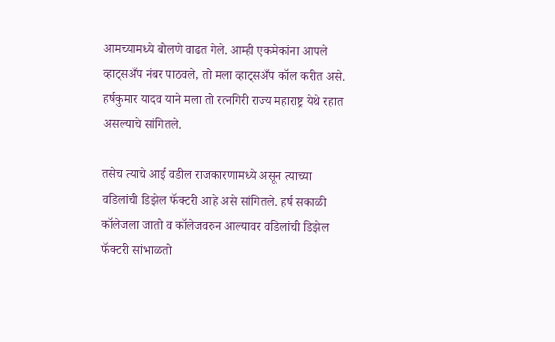आमच्यामध्ये बोलणे वाढत गेले. आम्ही एकमेकांना आपले व्हाट्सअँप नंबर पाठवले, तो मला व्हाट्सअँप कॉल करीत असे. हर्षकुमार यादव याने मला तो रत्नगिरी राज्य महाराष्ट्र येथे रहात असल्याचे सांगितले.

तसेच त्याचे आई वडील राजकारणामध्ये असून त्याच्या वडिलांची डिझेल फॅक्टरी आहे असे सांगितले. हर्ष सकाळी कॉलेजला जातो व कॉलेजवरुन आल्यावर वडिलांची डिझेल फॅक्टरी सांभाळतो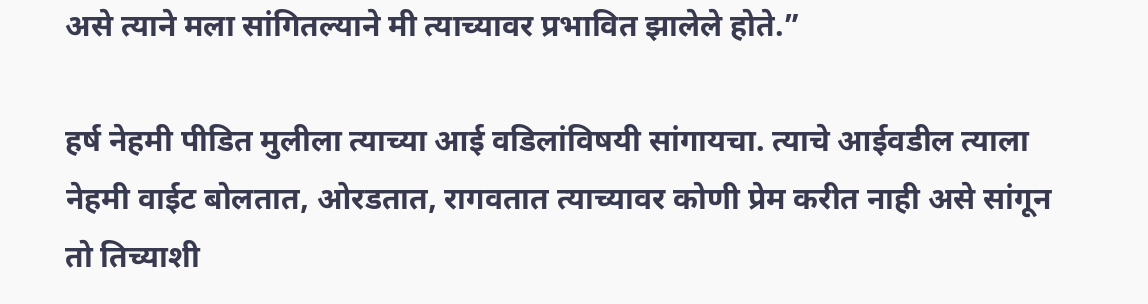असे त्याने मला सांगितल्याने मी त्याच्यावर प्रभावित झालेले होते.”

हर्ष नेहमी पीडित मुलीला त्याच्या आई वडिलांविषयी सांगायचा. त्याचे आईवडील त्याला नेहमी वाईट बोलतात, ओरडतात, रागवतात त्याच्यावर कोणी प्रेम करीत नाही असे सांगून तो तिच्याशी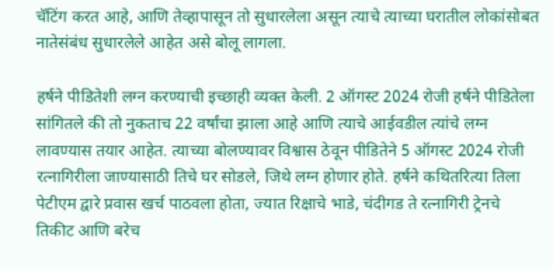चॅटिंग करत आहे, आणि तेव्हापासून तो सुधारलेला असून त्याचे त्याच्या घरातील लोकांसोबत नातेसंबंध सुधारलेले आहेत असे बोलू लागला.

हर्षने पीडितेशी लग्न करण्याची इच्छाही व्यक्त केली. 2 ऑगस्ट 2024 रोजी हर्षने पीडितेला सांगितले की तो नुकताच 22 वर्षांचा झाला आहे आणि त्याचे आईवडील त्यांचे लग्न लावण्यास तयार आहेत. त्याच्या बोलण्यावर विश्वास ठेवून पीडितेने 5 ऑगस्ट 2024 रोजी रत्नागिरीला जाण्यासाठी तिचे घर सोडले, जिथे लग्न होणार होते. हर्षने कथितरित्या तिला पेटीएम द्वारे प्रवास खर्च पाठवला होता, ज्यात रिक्षाचे भाडे, चंदीगड ते रत्नागिरी ट्रेनचे तिकीट आणि बरेच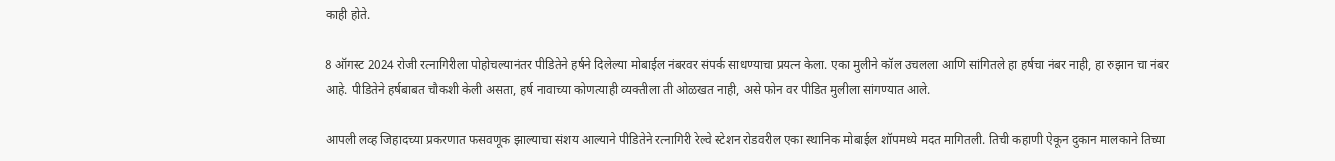काही होते.

8 ऑगस्ट 2024 रोजी रत्नागिरीला पोहोचल्यानंतर पीडितेने हर्षने दिलेल्या मोबाईल नंबरवर संपर्क साधण्याचा प्रयत्न केला. एका मुलीने कॉल उचलला आणि सांगितले हा हर्षचा नंबर नाही, हा रुझान चा नंबर आहे. पीडितेने हर्षबाबत चौकशी केली असता, हर्ष नावाच्या कोणत्याही व्यक्तीला ती ओळखत नाही, असे फोन वर पीडित मुलीला सांगण्यात आले.

आपली लव्ह जिहादच्या प्रकरणात फसवणूक झाल्याचा संशय आल्याने पीडितेने रत्नागिरी रेल्वे स्टेशन रोडवरील एका स्थानिक मोबाईल शॉपमध्ये मदत मागितली. तिची कहाणी ऐकून दुकान मालकाने तिच्या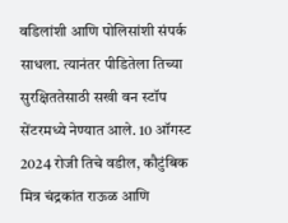वडिलांशी आणि पोलिसांशी संपर्क साधला. त्यानंतर पीडितेला तिच्या सुरक्षिततेसाठी सखी वन स्टॉप सेंटरमध्ये नेण्यात आले. 10 ऑगस्ट 2024 रोजी तिचे वडील, कौटुंबिक मित्र चंद्रकांत राऊळ आणि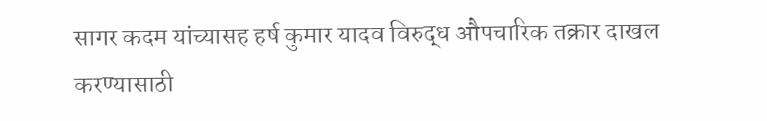सागर कदम यांच्यासह हर्ष कुमार यादव विरुद्ध औपचारिक तक्रार दाखल करण्यासाठी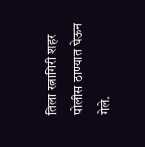तिला रत्नागिरी शहर पोलीस ठाण्यात घेऊन गेले.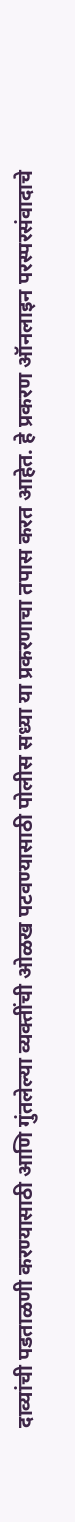दाव्यांची पडताळणी करण्यासाठी आणि गुंतलेल्या व्यक्तींची ओळख पटवण्यासाठी पोलीस सध्या या प्रकरणाचा तपास करत आहेत. हे प्रकरण ऑनलाइन परस्परसंवादाचे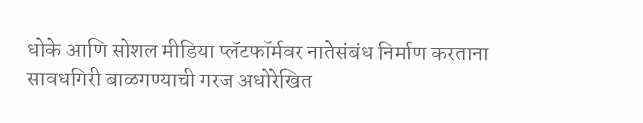धोके आणि सोशल मीडिया प्लॅटफॉर्मवर नातेसंबंध निर्माण करताना सावधगिरी बाळगण्याची गरज अधोरेखित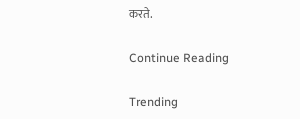करते.

Continue Reading

Trending